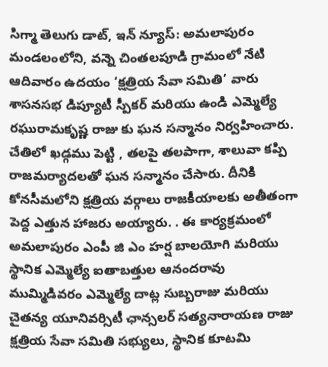సిగ్మా తెలుగు డాట్, ఇన్ న్యూస్: అమలాపురం మండలంలోని, వన్నె చింతలపూడి గ్రామంలో నేటి ఆదివారం ఉదయం ‘క్షత్రియ సేవా సమితి’ వారు శాసనసభ డిప్యూటీ స్పీకర్ మరియు ఉండి ఎమ్మెల్యే రఘురామకృష్ణ రాజు కు ఘన సన్మానం నిర్వహించారు. చేతిలో ఖడ్గము పెట్టి , తలపై తలపాగా, శాలువా కప్పి రాజమర్యాదలతో ఘన సన్మానం చేసారు. దీనికి కోనసీమలోని క్షత్రియ వర్గాలు రాజకీయాలకు అతీతంగా పెద్ద ఎత్తున హాజరు అయ్యారు. . ఈ కార్యక్రమంలో అమలాపురం ఎంపీ జి ఎం హర్ష బాలయోగి మరియు స్థానిక ఎమ్మెల్యే ఐతాబత్తుల ఆనందరావు ముమ్మిడివరం ఎమ్మెల్యే దాట్ల సుబ్బరాజు మరియు చైతన్య యూనివర్సిటీ ఛాన్సలర్ సత్యనారాయణ రాజు క్షత్రియ సేవా సమితి సభ్యులు, స్థానిక కూటమి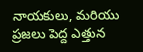నాయకులు, మరియు ప్రజలు పెద్ద ఎత్తున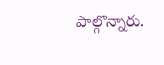పాల్గొన్నారు.